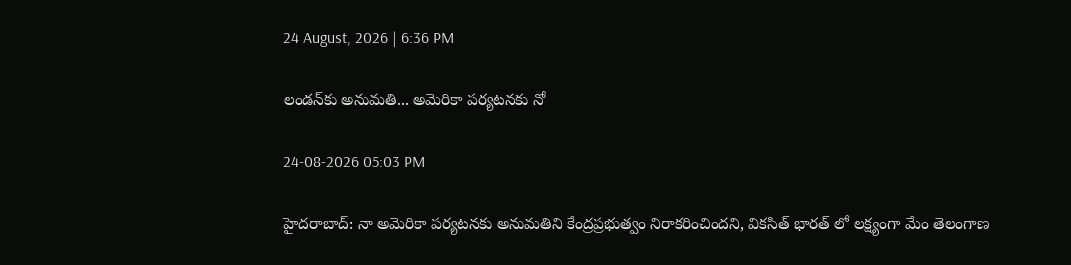24 August, 2026 | 6:36 PM

లండన్‌కు అనుమతి... అమెరికా పర్యటనకు నో

24-08-2026 05:03 PM

హైదరాబాద్: నా అమెరికా పర్యటనకు అనుమతిని కేంద్రప్రభుత్వం నిరాకరించిందని, వికసిత్ భారత్ లో లక్ష్యంగా మేం తెలంగాణ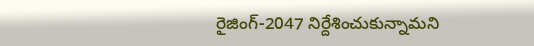రైజింగ్-2047 నిర్దేశించుకున్నామని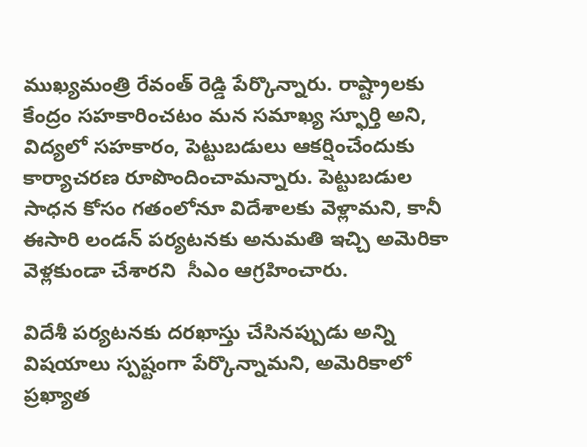ముఖ్యమంత్రి రేవంత్ రెడ్డి పేర్కొన్నారు. రాష్ట్రాలకు కేంద్రం సహకారించటం మన సమాఖ్య స్ఫూర్తి అని, విద్యలో సహకారం, పెట్టుబడులు ఆకర్షించేందుకు కార్యాచరణ రూపొందించామన్నారు. పెట్టుబడుల సాధన కోసం గతంలోనూ విదేశాలకు వెళ్లామని, కానీ ఈసారి లండన్ పర్యటనకు అనుమతి ఇచ్చి అమెరికా వెళ్లకుండా చేశారని  సీఎం ఆగ్రహించారు.

విదేశీ పర్యటనకు దరఖాస్తు చేసినప్పుడు అన్ని విషయాలు స్పష్టంగా పేర్కొన్నామని, అమెరికాలో ప్రఖ్యాత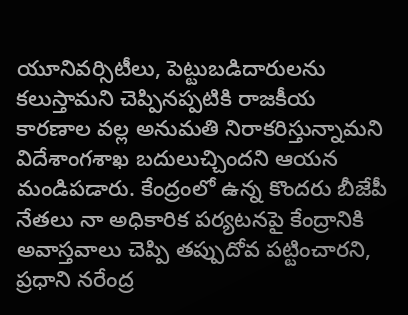యూనివర్సిటీలు, పెట్టుబడిదారులను కలుస్తామని చెప్పినప్పటికి రాజకీయ కారణాల వల్ల అనుమతి నిరాకరిస్తున్నామని విదేశాంగశాఖ బదులుచ్చిందని ఆయన మండిపడారు. కేంద్రంలో ఉన్న కొందరు బీజేపీ నేతలు నా అధికారిక పర్యటనపై కేంద్రానికి అవాస్తవాలు చెప్పి తప్పుదోవ పట్టించారని, ప్రధాని నరేంద్ర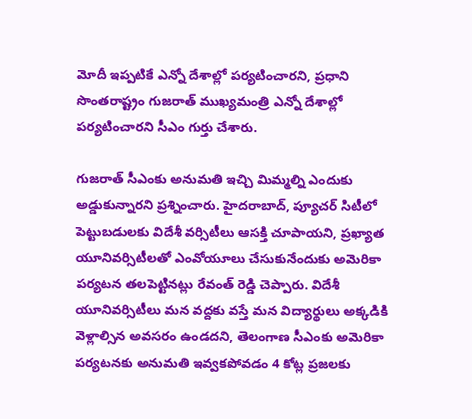మోదీ ఇప్పటికే ఎన్నో దేశాల్లో పర్యటించారని, ప్రధాని సొంతరాష్ట్రం గుజరాత్ ముఖ్యమంత్రి ఎన్నో దేశాల్లో పర్యటించారని సీఎం గుర్తు చేశారు.

గుజరాత్ సీఎంకు అనుమతి ఇచ్చి మిమ్మల్ని ఎందుకు అడ్డుకున్నారని ప్రశ్నించారు. హైదరాబాద్, ప్యూచర్ సిటీలో పెట్టుబడులకు విదేశీ వర్సిటీలు ఆసక్తి చూపాయని, ప్రఖ్యాత యూనివర్సిటీలతో ఎంవోయూలు చేసుకునేందుకు అమెరికా పర్యటన తలపెట్టినట్లు రేవంత్ రెడ్డి చెప్పారు. విదేశీ యూనివర్సిటీలు మన వద్దకు వస్తే మన విద్యార్థులు అక్కడికి వెళ్లాల్సిన అవసరం ఉండదని, తెలంగాణ సీఎంకు అమెరికా పర్యటనకు అనుమతి ఇవ్వకపోవడం 4 కోట్ల ప్రజలకు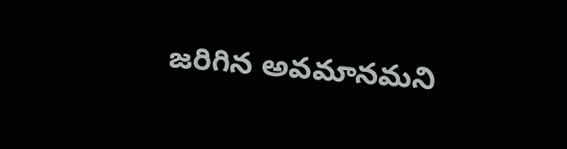జరిగిన అవమానమని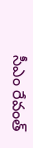సీఎం రేవంత్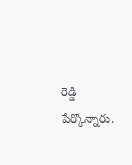రెడ్డి పేర్కొన్నారు.